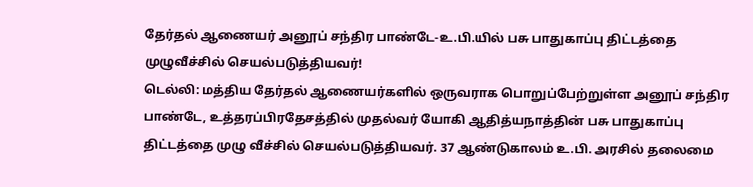தேர்தல் ஆணையர் அனூப் சந்திர பாண்டே-உ.பி.யில் பசு பாதுகாப்பு திட்டத்தை முழுவீச்சில் செயல்படுத்தியவர்!
டெல்லி: மத்திய தேர்தல் ஆணையர்களில் ஒருவராக பொறுப்பேற்றுள்ள அனூப் சந்திர பாண்டே, உத்தரப்பிரதேசத்தில் முதல்வர் யோகி ஆதித்யநாத்தின் பசு பாதுகாப்பு திட்டத்தை முழு வீச்சில் செயல்படுத்தியவர். 37 ஆண்டுகாலம் உ.பி. அரசில் தலைமை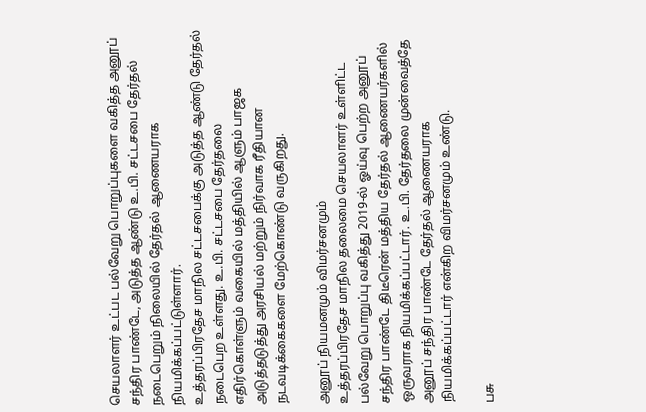செயலாளர் உட்பட பல்வேறு பொறுப்புகளை வகித்த அனூப் சந்திர பாண்டே, அடுத்த ஆண்டு உ.பி. சட்டசபை தேர்தல் நடைபெறும் நிலையில் தேர்தல் ஆணையராக நியமிக்கப்பட்டுள்ளார்.
உத்தரப்பிரதேச மாநில சட்டசபைக்கு அடுத்த ஆண்டு தேர்தல் நடைபெற உள்ளது. உ.பி. சட்டசபை தேர்தலை எதிர்கொள்ளும் வகையில் மத்தியில் ஆளும் பாஜக அடுத்தடுத்து அரசியல் மற்றும் நிர்வாக ரீதியான நடவடிக்கைகளை மேற்கொண்டு வருகிறது.

அனூப் நியமனமும் விமர்சனமும்
உத்தரப்பிரதேச மாநில தலைமை செயலாளர் உள்ளிட்ட பல்வேறு பொறுப்பு வகித்து 2019-ல் ஓய்வு பெற்ற அனூப் சந்திர பாண்டே திடீரென் மத்திய தேர்தல் ஆணையர்களில் ஒருவராக நியமிக்கப்பட்டார். உ.பி. தேர்தலை முன்வைத்தே அனூப் சந்திர பாண்டே தேர்தல் ஆணையராக நியமிக்கப்பட்டார் என்கிற விமர்சனமும் உண்டு.

பசு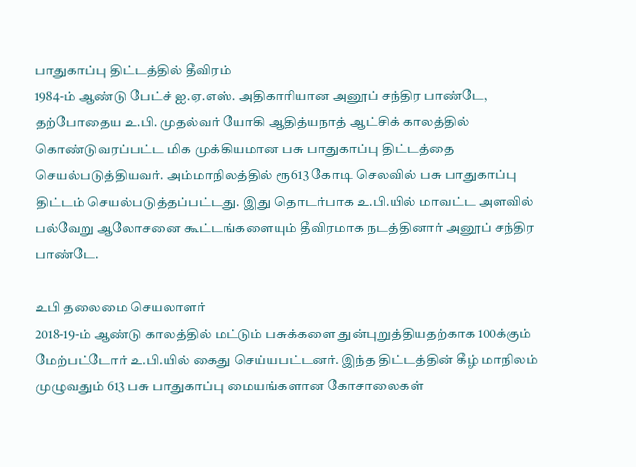பாதுகாப்பு திட்டத்தில் தீவிரம்
1984-ம் ஆண்டு பேட்ச் ஐ.ஏ.எஸ். அதிகாரியான அனூப் சந்திர பாண்டே, தற்போதைய உ.பி. முதல்வர் யோகி ஆதித்யநாத் ஆட்சிக் காலத்தில் கொண்டுவரப்பட்ட மிக முக்கியமான பசு பாதுகாப்பு திட்டத்தை செயல்படுத்தியவர். அம்மாநிலத்தில் ரூ613 கோடி செலவில் பசு பாதுகாப்பு திட்டம் செயல்படுத்தப்பட்டது. இது தொடர்பாக உ.பி.யில் மாவட்ட அளவில் பல்வேறு ஆலோசனை கூட்டங்களையும் தீவிரமாக நடத்தினார் அனூப் சந்திர பாண்டே.

உபி தலைமை செயலாளர்
2018-19-ம் ஆண்டு காலத்தில் மட்டும் பசுக்களை துன்புறுத்தியதற்காக 100க்கும் மேற்பட்டோர் உ.பி.யில் கைது செய்யபட்டனர். இந்த திட்டத்தின் கீழ் மாநிலம் முழுவதும் 613 பசு பாதுகாப்பு மையங்களான கோசாலைகள்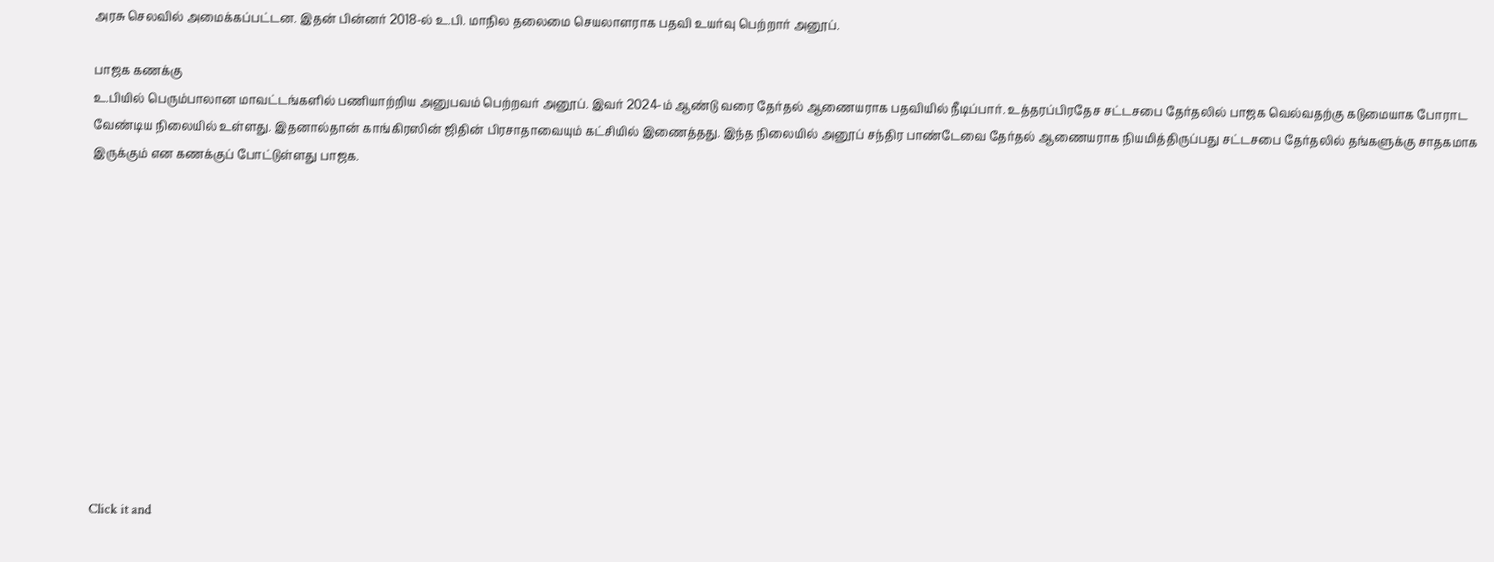அரசு செலவில் அமைக்கப்பட்டன. இதன் பின்னர் 2018-ல் உ.பி. மாநில தலைமை செயலாளராக பதவி உயர்வு பெற்றார் அனூப்.

பாஜக கணக்கு
உ.பியில் பெரும்பாலான மாவட்டங்களில் பணியாற்றிய அனுபவம் பெற்றவர் அனூப். இவர் 2024-ம் ஆண்டு வரை தேர்தல் ஆணையராக பதவியில் நீடிப்பார். உத்தரப்பிரதேச சட்டசபை தேர்தலில் பாஜக வெல்வதற்கு கடுமையாக போராட வேண்டிய நிலையில் உள்ளது. இதனால்தான் காங்கிரஸின் ஜிதின் பிரசாதாவையும் கட்சியில் இணைத்தது. இந்த நிலையில் அனூப் சந்திர பாண்டேவை தேர்தல் ஆணையராக நியமித்திருப்பது சட்டசபை தேர்தலில் தங்களுக்கு சாதகமாக இருக்கும் என கணக்குப் போட்டுள்ளது பாஜக.












Click it and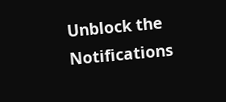Unblock the Notifications